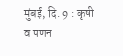मुंबई, दि. 9 : कृषी व पणन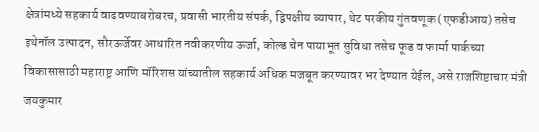क्षेत्रांमध्ये सहकार्य वाढवण्याबरोबरच, प्रवासी भारतीय संपर्क, द्विपक्षीय व्यापार, थेट परकीय गुंतवणूक (एफडीआय) तसेच इथेनॉल उत्पादन, सौरऊर्जेवर आधारित नवीकरणीय ऊर्जा, कोल्ड चेन पायाभूत सुविधा तसेच फूड व फार्मा पार्कच्या विकासासाठी महाराष्ट्र आणि मॉरिशस यांच्यातील सहकार्य अधिक मजबूत करण्यावर भर देण्यात येईल, असे राजशिष्टाचार मंत्री जयकुमार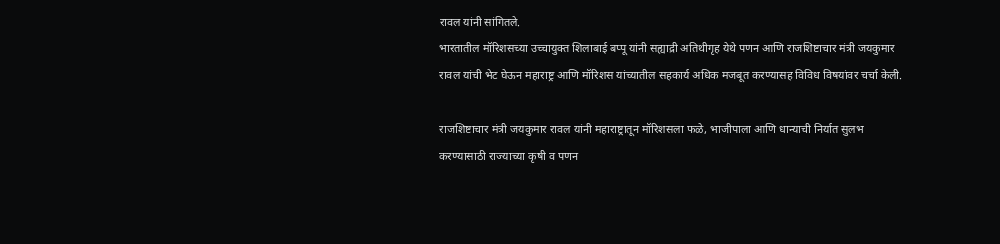रावल यांनी सांगितले.
भारतातील मॉरिशसच्या उच्चायुक्त शिलाबाई बप्पू यांनी सह्याद्री अतिथीगृह येथे पणन आणि राजशिष्टाचार मंत्री जयकुमार रावल यांची भेट घेऊन महाराष्ट्र आणि मॉरिशस यांच्यातील सहकार्य अधिक मजबूत करण्यासह विविध विषयांवर चर्चा केली.

राजशिष्टाचार मंत्री जयकुमार रावल यांनी महाराष्ट्रातून मॉरिशसला फळे, भाजीपाला आणि धान्याची निर्यात सुलभ करण्यासाठी राज्याच्या कृषी व पणन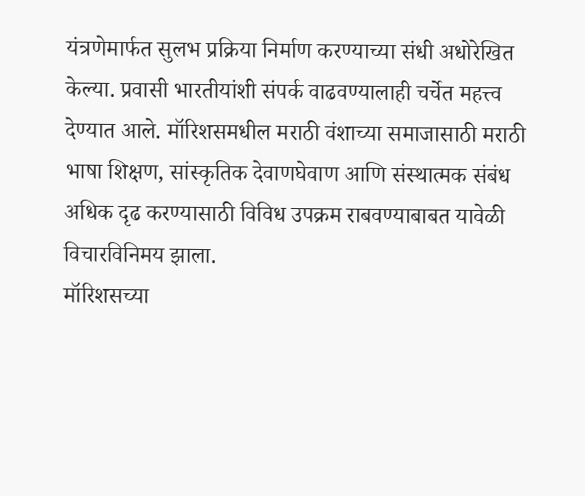यंत्रणेमार्फत सुलभ प्रक्रिया निर्माण करण्याच्या संधी अधोरेखित केल्या. प्रवासी भारतीयांशी संपर्क वाढवण्यालाही चर्चेत महत्त्व देण्यात आले. मॉरिशसमधील मराठी वंशाच्या समाजासाठी मराठी भाषा शिक्षण, सांस्कृतिक देवाणघेवाण आणि संस्थात्मक संबंध अधिक दृढ करण्यासाठी विविध उपक्रम राबवण्याबाबत यावेळी विचारविनिमय झाला.
मॉरिशसच्या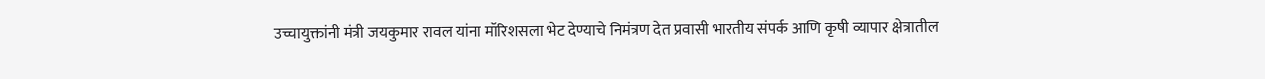उच्चायुक्तांनी मंत्री जयकुमार रावल यांना मॉरिशसला भेट देण्याचे निमंत्रण देत प्रवासी भारतीय संपर्क आणि कृषी व्यापार क्षेत्रातील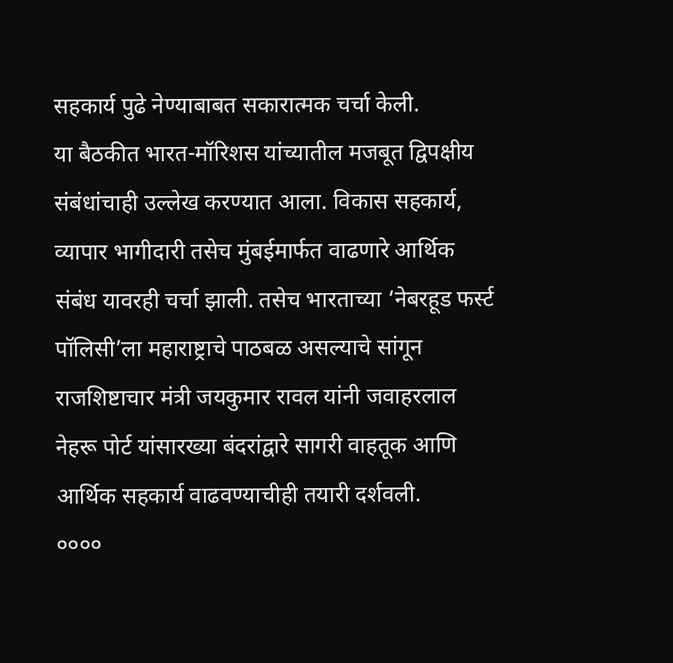सहकार्य पुढे नेण्याबाबत सकारात्मक चर्चा केली.
या बैठकीत भारत-मॉरिशस यांच्यातील मजबूत द्विपक्षीय संबंधांचाही उल्लेख करण्यात आला. विकास सहकार्य, व्यापार भागीदारी तसेच मुंबईमार्फत वाढणारे आर्थिक संबंध यावरही चर्चा झाली. तसेच भारताच्या ‘नेबरहूड फर्स्ट पॉलिसी’ला महाराष्ट्राचे पाठबळ असल्याचे सांगून राजशिष्टाचार मंत्री जयकुमार रावल यांनी जवाहरलाल नेहरू पोर्ट यांसारख्या बंदरांद्वारे सागरी वाहतूक आणि आर्थिक सहकार्य वाढवण्याचीही तयारी दर्शवली.
००००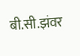बी.सी.झंवर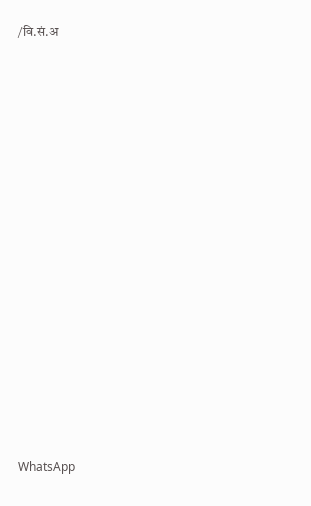/वि.सं.अ
















WhatsApp